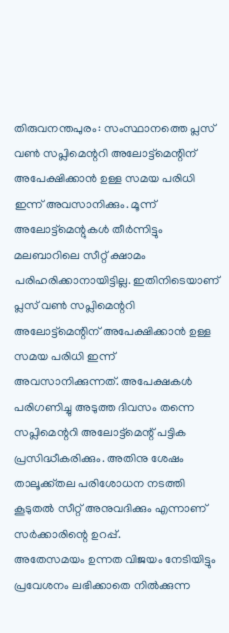തിരുവനന്തപുരം: സംസ്ഥാനത്തെ പ്ലസ് വൺ സപ്ലിമെന്ററി അലോട്ട്മെന്റിന് അപേക്ഷിക്കാൻ ഉള്ള സമയ പരിധി ഇന്ന് അവസാനിക്കും. മൂന്ന് അലോട്ട്മെന്റുകൾ തീർന്നിട്ടും മലബാറിലെ സീറ്റ് ക്ഷാമം പരിഹരിക്കാനായിട്ടില്ല. ഇതിനിടെയാണ് പ്ലസ് വൺ സപ്ലിമെന്ററി അലോട്ട്മെന്റിന് അപേക്ഷിക്കാൻ ഉള്ള സമയ പരിധി ഇന്ന് അവസാനിക്കുന്നത്. അപേക്ഷകൾ പരിഗണിച്ചു അടുത്ത ദിവസം തന്നെ സപ്ലിമെന്ററി അലോട്ട്മെന്റ് പട്ടിക പ്രസിദ്ധീകരിക്കും. അതിനു ശേഷം താലൂക്ക്തല പരിശോധന നടത്തി കൂടുതൽ സീറ്റ് അനുവദിക്കും എന്നാണ് സർക്കാരിന്റെ ഉറപ്പ്.
അതേസമയം ഉന്നത വിജയം നേടിയിട്ടും പ്രവേശനം ലഭിക്കാതെ നിൽക്കുന്ന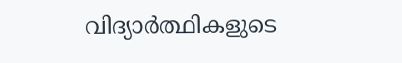വിദ്യാർത്ഥികളുടെ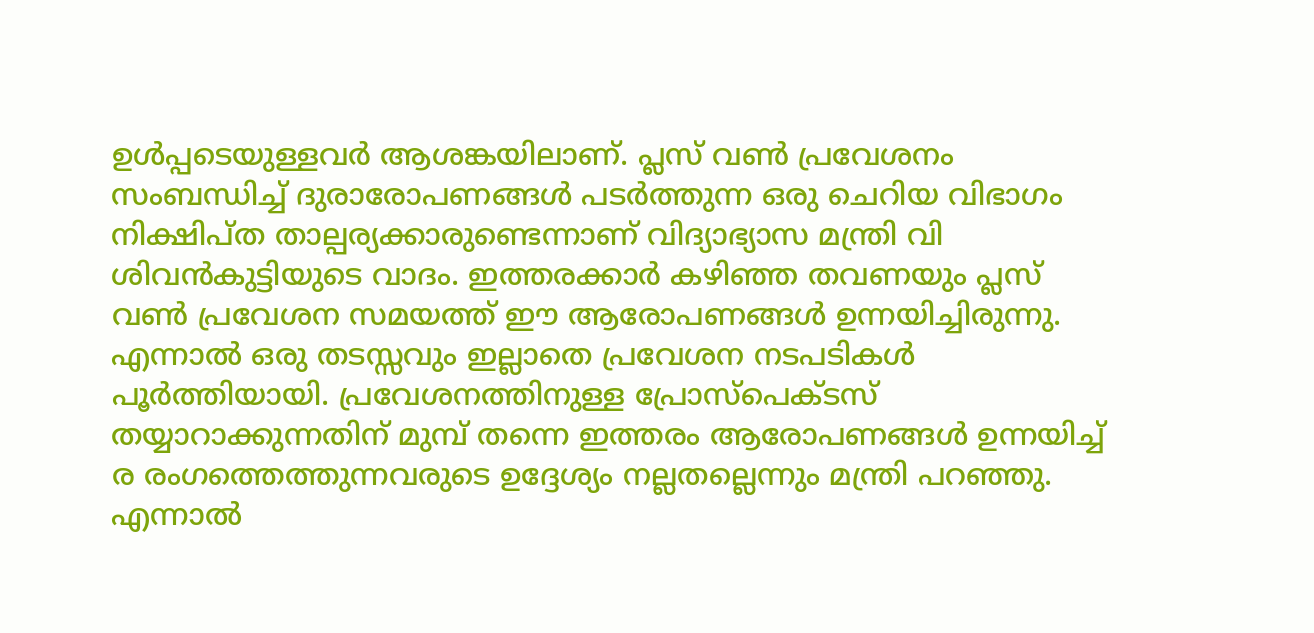ഉൾപ്പടെയുള്ളവർ ആശങ്കയിലാണ്. പ്ലസ് വൺ പ്രവേശനം സംബന്ധിച്ച് ദുരാരോപണങ്ങൾ പടർത്തുന്ന ഒരു ചെറിയ വിഭാഗം നിക്ഷിപ്ത താല്പര്യക്കാരുണ്ടെന്നാണ് വിദ്യാഭ്യാസ മന്ത്രി വി ശിവൻകുട്ടിയുടെ വാദം. ഇത്തരക്കാർ കഴിഞ്ഞ തവണയും പ്ലസ് വൺ പ്രവേശന സമയത്ത് ഈ ആരോപണങ്ങൾ ഉന്നയിച്ചിരുന്നു. എന്നാൽ ഒരു തടസ്സവും ഇല്ലാതെ പ്രവേശന നടപടികൾ പൂർത്തിയായി. പ്രവേശനത്തിനുള്ള പ്രോസ്പെക്ടസ് തയ്യാറാക്കുന്നതിന് മുമ്പ് തന്നെ ഇത്തരം ആരോപണങ്ങൾ ഉന്നയിച്ച് ര രംഗത്തെത്തുന്നവരുടെ ഉദ്ദേശ്യം നല്ലതല്ലെന്നും മന്ത്രി പറഞ്ഞു.
എന്നാൽ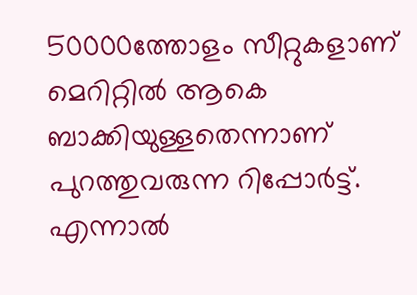50000ത്തോളം സീറ്റുകളാണ് മെറിറ്റിൽ ആകെ ബാക്കിയുള്ളതെന്നാണ് പുറത്തുവരുന്ന റിപ്പോർട്ട്. എന്നാൽ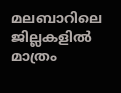മലബാറിലെ ജില്ലകളിൽ മാത്രം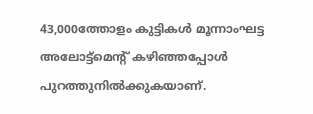43,000ത്തോളം കുട്ടികൾ മൂന്നാംഘട്ട അലോട്ട്മെന്റ് കഴിഞ്ഞപ്പോൾ പുറത്തുനിൽക്കുകയാണ്.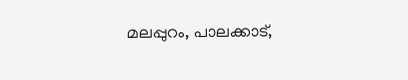മലപ്പുറം, പാലക്കാട്,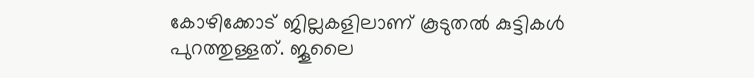കോഴിക്കോട് ജില്ലകളിലാണ് കൂടുതൽ കുട്ടികൾ പുറത്തുള്ളത്. ജൂലൈ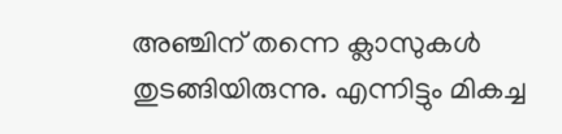അഞ്ചിന് തന്നെ ക്ലാസുകൾ തുടങ്ങിയിരുന്നു. എന്നിട്ടും മികച്ച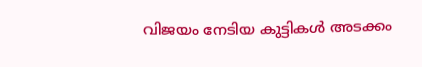വിജയം നേടിയ കുട്ടികൾ അടക്കം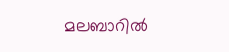മലബാറിൽ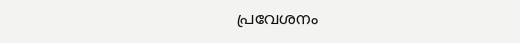പ്രവേശനം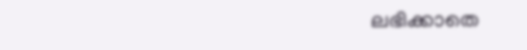ലഭിക്കാതെ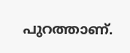പുറത്താണ്.